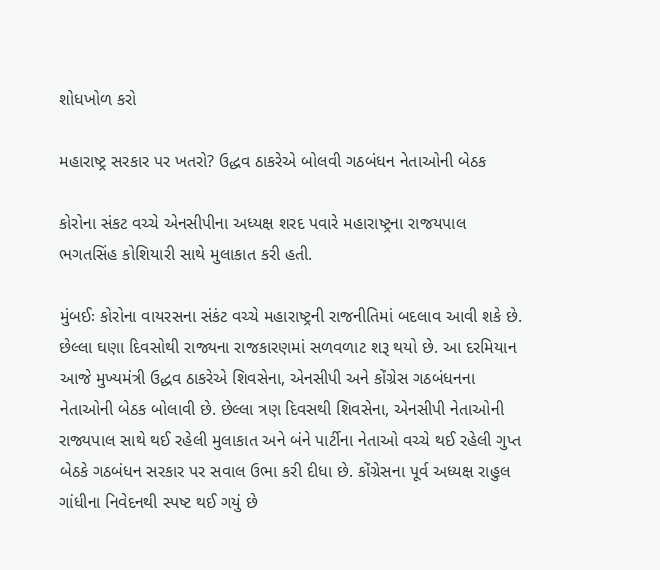શોધખોળ કરો

મહારાષ્ટ્ર સરકાર પર ખતરો? ઉદ્ધવ ઠાકરેએ બોલવી ગઠબંધન નેતાઓની બેઠક

કોરોના સંકટ વચ્ચે એનસીપીના અધ્યક્ષ શરદ પવારે મહારાષ્ટ્રના રાજયપાલ ભગતસિંહ કોશિયારી સાથે મુલાકાત કરી હતી.

મુંબઈઃ કોરોના વાયરસના સંકંટ વચ્ચે મહારાષ્ટ્રની રાજનીતિમાં બદલાવ આવી શકે છે. છેલ્લા ઘણા દિવસોથી રાજ્યના રાજકારણમાં સળવળાટ શરૂ થયો છે. આ દરમિયાન આજે મુખ્યમંત્રી ઉદ્ધવ ઠાકરેએ શિવસેના, એનસીપી અને કોંગ્રેસ ગઠબંધનના નેતાઓની બેઠક બોલાવી છે. છેલ્લા ત્રણ દિવસથી શિવસેના, એનસીપી નેતાઓની રાજ્યપાલ સાથે થઈ રહેલી મુલાકાત અને બંને પાર્ટીના નેતાઓ વચ્ચે થઈ રહેલી ગુપ્ત બેઠકે ગઠબંધન સરકાર પર સવાલ ઉભા કરી દીધા છે. કોંગ્રેસના પૂર્વ અધ્યક્ષ રાહુલ ગાંધીના નિવેદનથી સ્પષ્ટ થઈ ગયું છે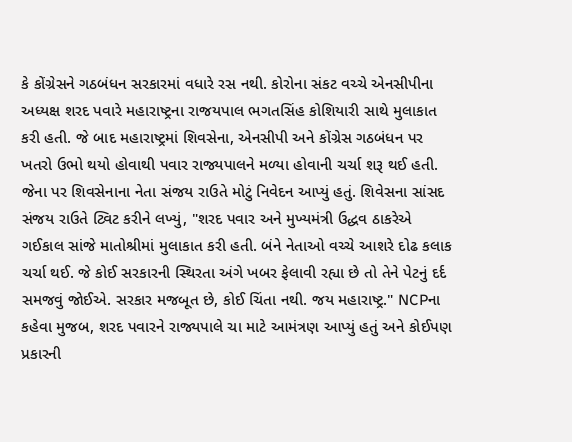કે કોંગ્રેસને ગઠબંધન સરકારમાં વધારે રસ નથી. કોરોના સંકટ વચ્ચે એનસીપીના અધ્યક્ષ શરદ પવારે મહારાષ્ટ્રના રાજયપાલ ભગતસિંહ કોશિયારી સાથે મુલાકાત કરી હતી. જે બાદ મહારાષ્ટ્રમાં શિવસેના, એનસીપી અને કોંગ્રેસ ગઠબંધન પર ખતરો ઉભો થયો હોવાથી પવાર રાજ્યપાલને મળ્યા હોવાની ચર્ચા શરૂ થઈ હતી. જેના પર શિવસેનાના નેતા સંજય રાઉતે મોટું નિવેદન આપ્યું હતું. શિવેસના સાંસદ સંજય રાઉતે ટ્વિટ કરીને લખ્યું, "શરદ પવાર અને મુખ્યમંત્રી ઉદ્ધવ ઠાકરેએ ગઈકાલ સાંજે માતોશ્રીમાં મુલાકાત કરી હતી. બંને નેતાઓ વચ્ચે આશરે દોઢ કલાક ચર્ચા થઈ. જે કોઈ સરકારની સ્થિરતા અંગે ખબર ફેલાવી રહ્યા છે તો તેને પેટનું દર્દ સમજવું જોઈએ. સરકાર મજબૂત છે, કોઈ ચિંતા નથી. જય મહારાષ્ટ્ર." NCPના કહેવા મુજબ, શરદ પવારને રાજ્યપાલે ચા માટે આમંત્રણ આપ્યું હતું અને કોઈપણ પ્રકારની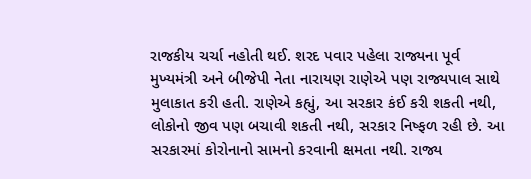રાજકીય ચર્ચા નહોતી થઈ. શરદ પવાર પહેલા રાજ્યના પૂર્વ મુખ્યમંત્રી અને બીજેપી નેતા નારાયણ રાણેએ પણ રાજ્યપાલ સાથે મુલાકાત કરી હતી. રાણેએ કહ્યું, આ સરકાર કંઈ કરી શકતી નથી, લોકોનો જીવ પણ બચાવી શકતી નથી, સરકાર નિષ્ફળ રહી છે. આ સરકારમાં કોરોનાનો સામનો કરવાની ક્ષમતા નથી. રાજ્ય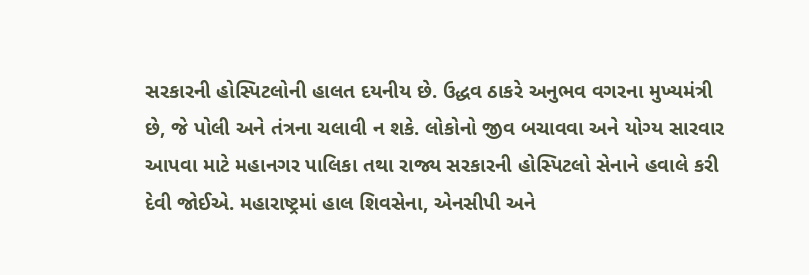સરકારની હોસ્પિટલોની હાલત દયનીય છે. ઉદ્ધવ ઠાકરે અનુભવ વગરના મુખ્યમંત્રી છે, જે પોલી અને તંત્રના ચલાવી ન શકે. લોકોનો જીવ બચાવવા અને યોગ્ય સારવાર આપવા માટે મહાનગર પાલિકા તથા રાજ્ય સરકારની હોસ્પિટલો સેનાને હવાલે કરી દેવી જોઈએ. મહારાષ્ટ્રમાં હાલ શિવસેના, એનસીપી અને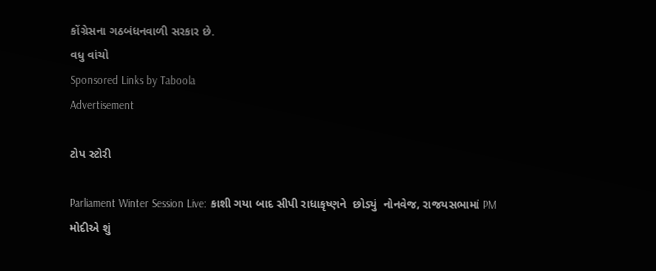કોંગ્રેસના ગઠબંધનવાળી સરકાર છે.
વધુ વાંચો
Sponsored Links by Taboola
Advertisement

ટોપ સ્ટોરી

Parliament Winter Session Live: કાશી ગયા બાદ સીપી રાધાકૃષ્ણને  છોડ્યું  નોનવેજ, રાજયસભામાં PM મોદીએ શું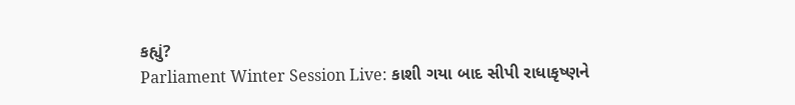કહ્યું?
Parliament Winter Session Live: કાશી ગયા બાદ સીપી રાધાકૃષ્ણને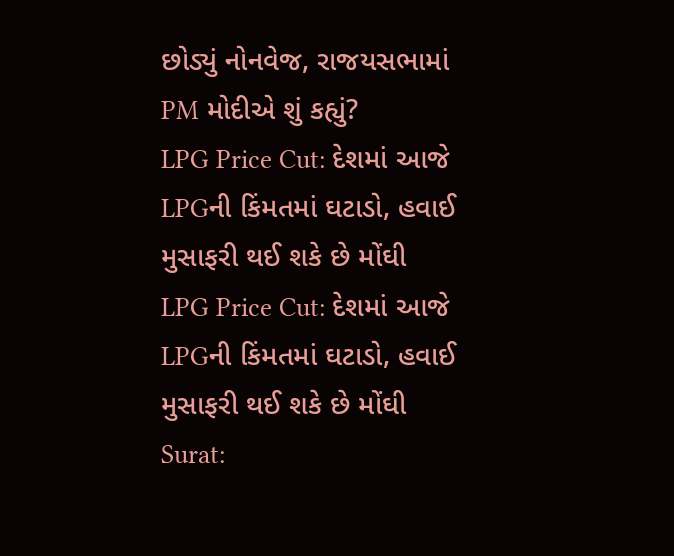છોડ્યું નોનવેજ, રાજયસભામાં PM મોદીએ શું કહ્યું?
LPG Price Cut: દેશમાં આજે LPGની કિંમતમાં ઘટાડો, હવાઈ મુસાફરી થઈ શકે છે મોંઘી
LPG Price Cut: દેશમાં આજે LPGની કિંમતમાં ઘટાડો, હવાઈ મુસાફરી થઈ શકે છે મોંઘી
Surat: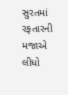સુરતમાં રફતારની મજાએ લીધો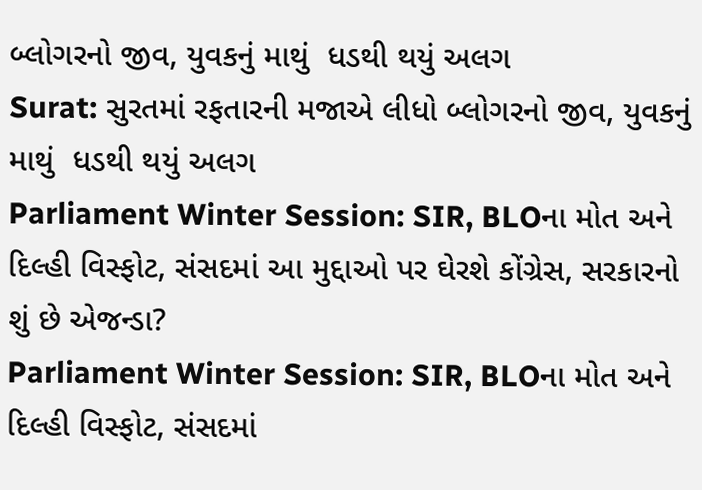બ્લોગરનો જીવ, યુવકનું માથું  ધડથી થયું અલગ
Surat: સુરતમાં રફતારની મજાએ લીધો બ્લોગરનો જીવ, યુવકનું માથું  ધડથી થયું અલગ
Parliament Winter Session: SIR, BLOના મોત અને દિલ્હી વિસ્ફોટ, સંસદમાં આ મુદ્દાઓ પર ઘેરશે કોંગ્રેસ, સરકારનો શું છે એજન્ડા?
Parliament Winter Session: SIR, BLOના મોત અને દિલ્હી વિસ્ફોટ, સંસદમાં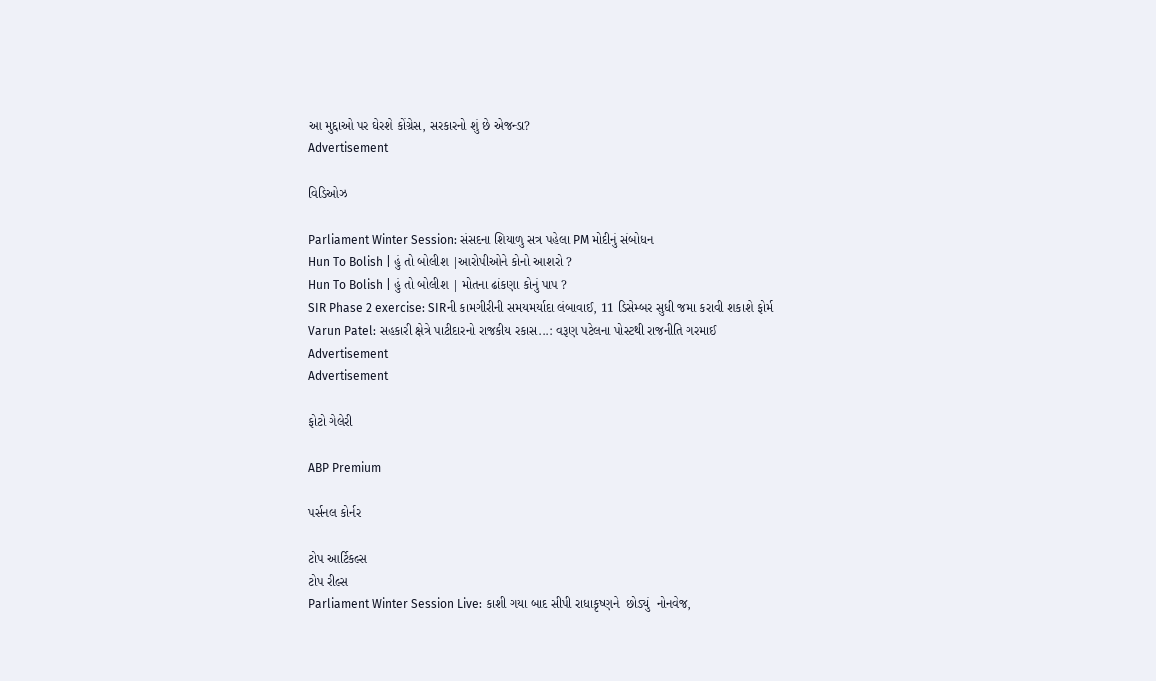આ મુદ્દાઓ પર ઘેરશે કોંગ્રેસ, સરકારનો શું છે એજન્ડા?
Advertisement

વિડિઓઝ

Parliament Winter Session: સંસદના શિયાળુ સત્ર પહેલા PM મોદીનું સંબોધન
Hun To Bolish | હું તો બોલીશ |આરોપીઓને કોનો આશરો ?
Hun To Bolish | હું તો બોલીશ | મોતના ઢાંકણા કોનું પાપ ?
SIR Phase 2 exercise: SIRની કામગીરીની સમયમર્યાદા લંબાવાઈ, 11 ડિસેમ્બર સુધી જમા કરાવી શકાશે ફોર્મ
Varun Patel: સહકારી ક્ષેત્રે પાટીદારનો રાજકીય રકાસ...: વરૂણ પટેલના પોસ્ટથી રાજનીતિ ગરમાઈ
Advertisement
Advertisement

ફોટો ગેલેરી

ABP Premium

પર્સનલ કોર્નર

ટોપ આર્ટિકલ્સ
ટોપ રીલ્સ
Parliament Winter Session Live: કાશી ગયા બાદ સીપી રાધાકૃષ્ણને  છોડ્યું  નોનવેજ,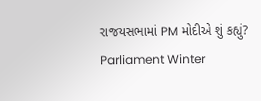રાજયસભામાં PM મોદીએ શું કહ્યું?
Parliament Winter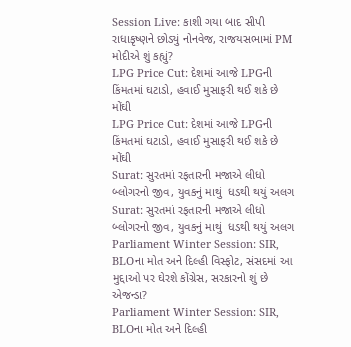Session Live: કાશી ગયા બાદ સીપી રાધાકૃષ્ણને છોડ્યું નોનવેજ, રાજયસભામાં PM મોદીએ શું કહ્યું?
LPG Price Cut: દેશમાં આજે LPGની કિંમતમાં ઘટાડો, હવાઈ મુસાફરી થઈ શકે છે મોંઘી
LPG Price Cut: દેશમાં આજે LPGની કિંમતમાં ઘટાડો, હવાઈ મુસાફરી થઈ શકે છે મોંઘી
Surat: સુરતમાં રફતારની મજાએ લીધો બ્લોગરનો જીવ, યુવકનું માથું  ધડથી થયું અલગ
Surat: સુરતમાં રફતારની મજાએ લીધો બ્લોગરનો જીવ, યુવકનું માથું  ધડથી થયું અલગ
Parliament Winter Session: SIR, BLOના મોત અને દિલ્હી વિસ્ફોટ, સંસદમાં આ મુદ્દાઓ પર ઘેરશે કોંગ્રેસ, સરકારનો શું છે એજન્ડા?
Parliament Winter Session: SIR, BLOના મોત અને દિલ્હી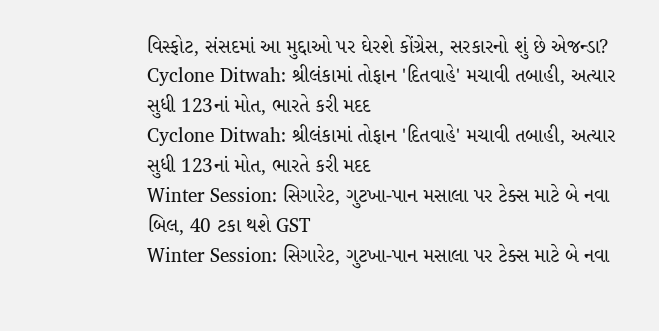વિસ્ફોટ, સંસદમાં આ મુદ્દાઓ પર ઘેરશે કોંગ્રેસ, સરકારનો શું છે એજન્ડા?
Cyclone Ditwah: શ્રીલંકામાં તોફાન 'દિતવાહે' મચાવી તબાહી, અત્યાર સુધી 123નાં મોત, ભારતે કરી મદદ
Cyclone Ditwah: શ્રીલંકામાં તોફાન 'દિતવાહે' મચાવી તબાહી, અત્યાર સુધી 123નાં મોત, ભારતે કરી મદદ
Winter Session: સિગારેટ, ગુટખા-પાન મસાલા પર ટેક્સ માટે બે નવા બિલ, 40 ટકા થશે GST
Winter Session: સિગારેટ, ગુટખા-પાન મસાલા પર ટેક્સ માટે બે નવા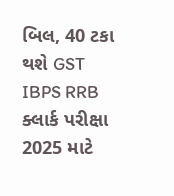બિલ, 40 ટકા થશે GST
IBPS RRB ક્લાર્ક પરીક્ષા 2025 માટે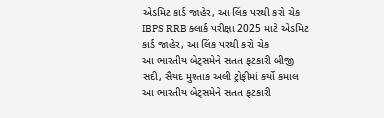એડમિટ કાર્ડ જાહેર, આ લિંક પરથી કરો ચેક
IBPS RRB ક્લાર્ક પરીક્ષા 2025 માટે એડમિટ કાર્ડ જાહેર, આ લિંક પરથી કરો ચેક
આ ભારતીય બેટ્સમેને સતત ફટકારી બીજી સદી, સૈયદ મુશ્તાક અલી ટ્રોફીમાં કર્યો કમાલ
આ ભારતીય બેટ્સમેને સતત ફટકારી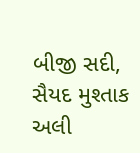બીજી સદી, સૈયદ મુશ્તાક અલી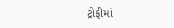ટ્રોફીમાં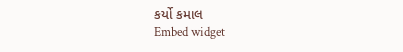કર્યો કમાલ
Embed widget